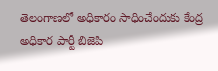తెలంగాణలో అధికారం సాధించేందుకు కేంద్ర అధికార పార్టీ బిజెపి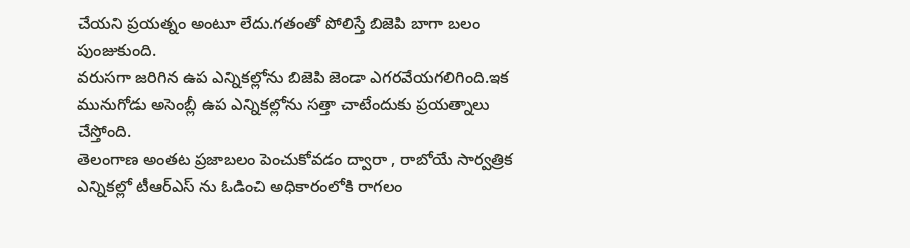చేయని ప్రయత్నం అంటూ లేదు.గతంతో పోలిస్తే బిజెపి బాగా బలం పుంజుకుంది.
వరుసగా జరిగిన ఉప ఎన్నికల్లోను బిజెపి జెండా ఎగరవేయగలిగింది.ఇక మునుగోడు అసెంబ్లీ ఉప ఎన్నికల్లోను సత్తా చాటేందుకు ప్రయత్నాలు చేస్తోంది.
తెలంగాణ అంతట ప్రజాబలం పెంచుకోవడం ద్వారా , రాబోయే సార్వత్రిక ఎన్నికల్లో టీఆర్ఎస్ ను ఓడించి అధికారంలోకి రాగలం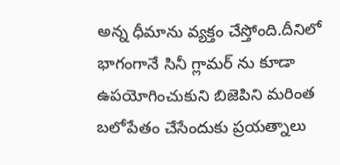అన్న ధీమాను వ్యక్తం చేస్తోంది.దీనిలో భాగంగానే సినీ గ్లామర్ ను కూడా ఉపయోగించుకుని బిజెపిని మరింత బలోపేతం చేసేందుకు ప్రయత్నాలు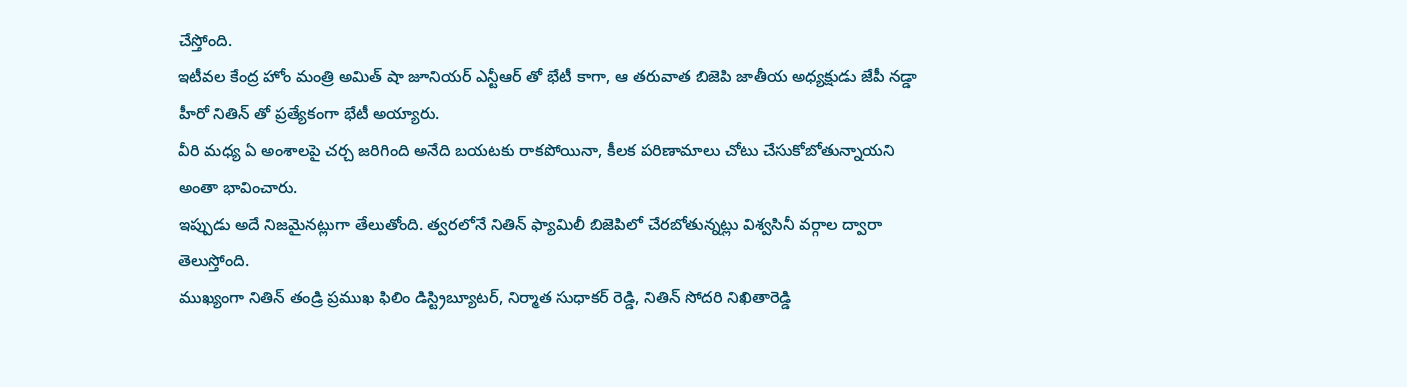చేస్తోంది.
ఇటీవల కేంద్ర హోం మంత్రి అమిత్ షా జూనియర్ ఎన్టీఆర్ తో భేటీ కాగా, ఆ తరువాత బిజెపి జాతీయ అధ్యక్షుడు జేపీ నడ్డా హీరో నితిన్ తో ప్రత్యేకంగా భేటీ అయ్యారు.
వీరి మధ్య ఏ అంశాలపై చర్చ జరిగింది అనేది బయటకు రాకపోయినా, కీలక పరిణామాలు చోటు చేసుకోబోతున్నాయని అంతా భావించారు.
ఇప్పుడు అదే నిజమైనట్లుగా తేలుతోంది. త్వరలోనే నితిన్ ఫ్యామిలీ బిజెపిలో చేరబోతున్నట్లు విశ్వసినీ వర్గాల ద్వారా తెలుస్తోంది.
ముఖ్యంగా నితిన్ తండ్రి ప్రముఖ ఫిలిం డిస్ట్రిబ్యూటర్, నిర్మాత సుధాకర్ రెడ్డి, నితిన్ సోదరి నిఖితారెడ్డి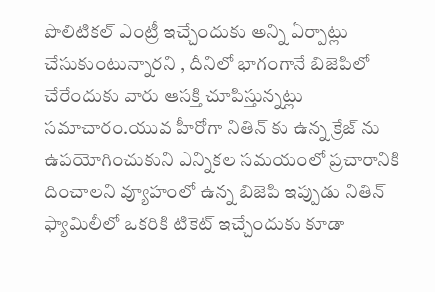పొలిటికల్ ఎంట్రీ ఇచ్చేందుకు అన్ని ఏర్పాట్లు చేసుకుంటున్నారని , దీనిలో భాగంగానే బిజెపిలో చేరేందుకు వారు ఆసక్తి చూపిస్తున్నట్లు సమాచారం.యువ హీరోగా నితిన్ కు ఉన్న క్రేజ్ ను ఉపయోగించుకుని ఎన్నికల సమయంలో ప్రచారానికి దించాలని వ్యూహంలో ఉన్న బిజెపి ఇప్పుడు నితిన్ ఫ్యామిలీలో ఒకరికి టికెట్ ఇచ్చేందుకు కూడా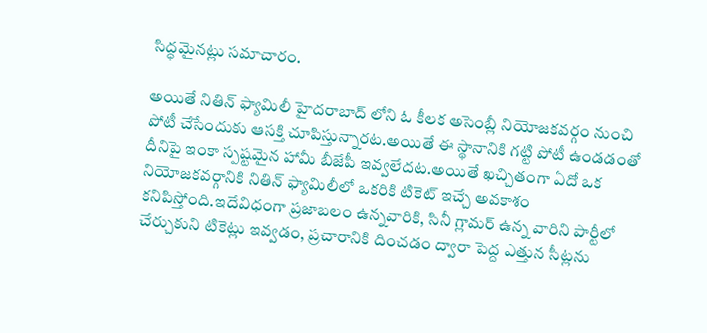సిద్ధమైనట్లు సమాచారం.

అయితే నితిన్ ఫ్యామిలీ హైదరాబాద్ లోని ఓ కీలక అసెంబ్లీ నియోజకవర్గం నుంచి పోటీ చేసేందుకు ఆసక్తి చూపిస్తున్నారట.అయితే ఈ స్థానానికి గట్టి పోటీ ఉండడంతో దీనిపై ఇంకా స్పష్టమైన హామీ బీజేపీ ఇవ్వలేదట.అయితే ఖచ్చితంగా ఏదో ఒక నియోజకవర్గానికి నితిన్ ఫ్యామిలీలో ఒకరికి టికెట్ ఇచ్చే అవకాశం కనిపిస్తోంది.ఇదేవిధంగా ప్రజాబలం ఉన్నవారికి, సినీ గ్లామర్ ఉన్న వారిని పార్టీలో చేర్చుకుని టికెట్లు ఇవ్వడం, ప్రచారానికి దించడం ద్వారా పెద్ద ఎత్తున సీట్లను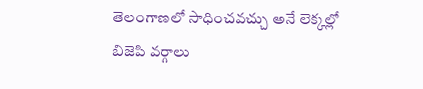తెలంగాణలో సాధించవచ్చు అనే లెక్కల్లో బిజెపి వర్గాలు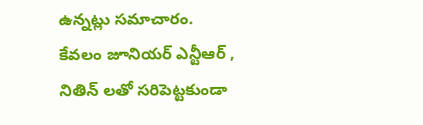ఉన్నట్లు సమాచారం.
కేవలం జూనియర్ ఎన్టీఆర్ , నితిన్ లతో సరిపెట్టకుండా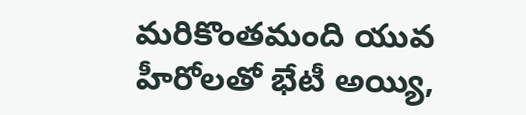మరికొంతమంది యువ హీరోలతో భేటీ అయ్యి,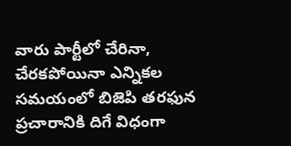వారు పార్టీలో చేరినా, చేరకపోయినా ఎన్నికల సమయంలో బిజెపి తరఫున ప్రచారానికి దిగే విధంగా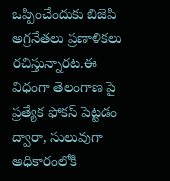ఒప్పించేందుకు బిజెపి అగ్రనేతలు ప్రణాళికలు రచిస్తున్నారట.ఈ విధంగా తెలంగాణ పై ప్రత్యేక ఫోకస్ పెట్టడం ద్వారా, సులువుగా అధికారంలోకి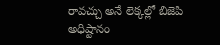రావచ్చు అనే లెక్కల్లో బిజెపి అధిష్టానం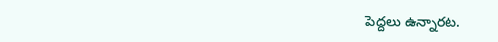పెద్దలు ఉన్నారట.